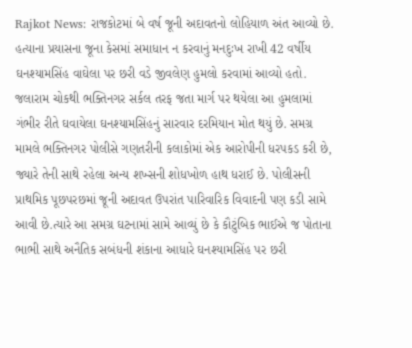Rajkot News: રાજકોટમાં બે વર્ષ જૂની અદાવતનો લોહિયાળ અંત આવ્યો છે. હત્યાના પ્રયાસના જૂના કેસમાં સમાધાન ન કરવાનું મનદુઃખ રાખી 42 વર્ષીય ઘનશ્યામસિંહ વાઘેલા પર છરી વડે જીવલેણ હુમલો કરવામાં આવ્યો હતો. જલારામ ચોકથી ભક્તિનગર સર્કલ તરફ જતા માર્ગ પર થયેલા આ હુમલામાં ગંભીર રીતે ઘવાયેલા ઘનશ્યામસિંહનું સારવાર દરમિયાન મોત થયું છે. સમગ્ર મામલે ભક્તિનગર પોલીસે ગણતરીની કલાકોમાં એક આરોપીની ધરપકડ કરી છે, જ્યારે તેની સાથે રહેલા અન્ય શખ્સની શોધખોળ હાથ ધરાઈ છે. પોલીસની પ્રાથમિક પૂછપરછમાં જૂની અદાવત ઉપરાંત પારિવારિક વિવાદની પણ કડી સામે આવી છે.ત્યારે આ સમગ્ર ઘટનામાં સામે આવ્યું છે કે કૌટુંબિક ભાઈએ જ પોતાના ભાભી સાથે અનૈતિક સબંધની શંકાના આધારે ઘનશ્યામસિંહ પર છરી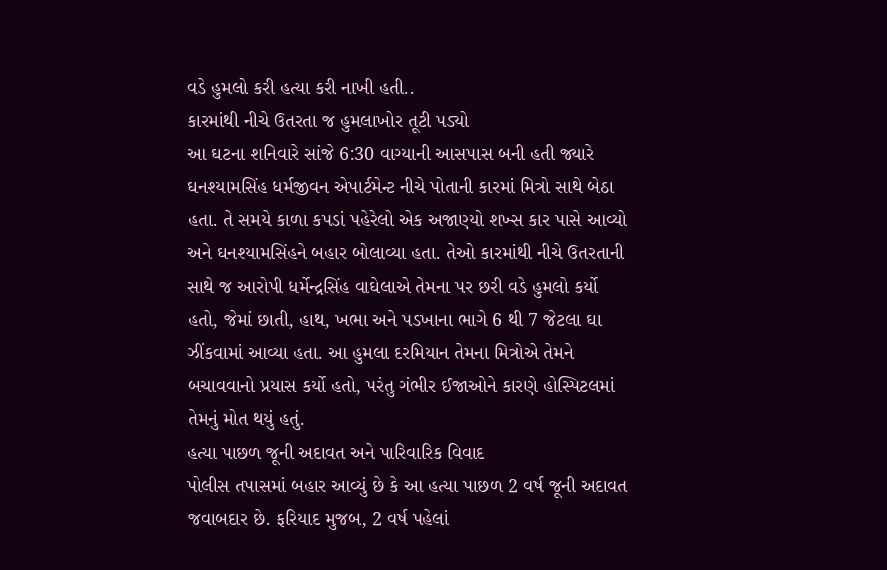વડે હુમલો કરી હત્યા કરી નાખી હતી..
કારમાંથી નીચે ઉતરતા જ હુમલાખોર તૂટી પડ્યો
આ ઘટના શનિવારે સાંજે 6:30 વાગ્યાની આસપાસ બની હતી જ્યારે ઘનશ્યામસિંહ ધર્મજીવન એપાર્ટમેન્ટ નીચે પોતાની કારમાં મિત્રો સાથે બેઠા હતા. તે સમયે કાળા કપડાં પહેરેલો એક અજાણ્યો શખ્સ કાર પાસે આવ્યો અને ઘનશ્યામસિંહને બહાર બોલાવ્યા હતા. તેઓ કારમાંથી નીચે ઉતરતાની સાથે જ આરોપી ધર્મેન્દ્રસિંહ વાઘેલાએ તેમના પર છરી વડે હુમલો કર્યો હતો, જેમાં છાતી, હાથ, ખભા અને પડખાના ભાગે 6 થી 7 જેટલા ઘા ઝીંકવામાં આવ્યા હતા. આ હુમલા દરમિયાન તેમના મિત્રોએ તેમને બચાવવાનો પ્રયાસ કર્યો હતો, પરંતુ ગંભીર ઈજાઓને કારણે હોસ્પિટલમાં તેમનું મોત થયું હતું.
હત્યા પાછળ જૂની અદાવત અને પારિવારિક વિવાદ
પોલીસ તપાસમાં બહાર આવ્યું છે કે આ હત્યા પાછળ 2 વર્ષ જૂની અદાવત જવાબદાર છે. ફરિયાદ મુજબ, 2 વર્ષ પહેલાં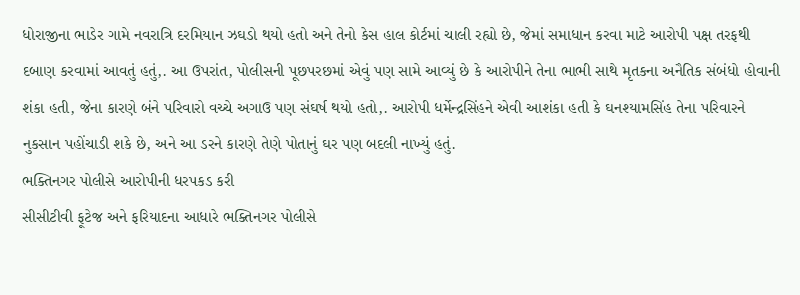ધોરાજીના ભાડેર ગામે નવરાત્રિ દરમિયાન ઝઘડો થયો હતો અને તેનો કેસ હાલ કોર્ટમાં ચાલી રહ્યો છે, જેમાં સમાધાન કરવા માટે આરોપી પક્ષ તરફથી દબાણ કરવામાં આવતું હતું,. આ ઉપરાંત, પોલીસની પૂછપરછમાં એવું પણ સામે આવ્યું છે કે આરોપીને તેના ભાભી સાથે મૃતકના અનૈતિક સંબંધો હોવાની શંકા હતી, જેના કારણે બંને પરિવારો વચ્ચે અગાઉ પણ સંઘર્ષ થયો હતો,. આરોપી ધર્મેન્દ્રસિંહને એવી આશંકા હતી કે ઘનશ્યામસિંહ તેના પરિવારને નુકસાન પહોંચાડી શકે છે, અને આ ડરને કારણે તેણે પોતાનું ઘર પણ બદલી નાખ્યું હતું.
ભક્તિનગર પોલીસે આરોપીની ધરપકડ કરી
સીસીટીવી ફૂટેજ અને ફરિયાદના આધારે ભક્તિનગર પોલીસે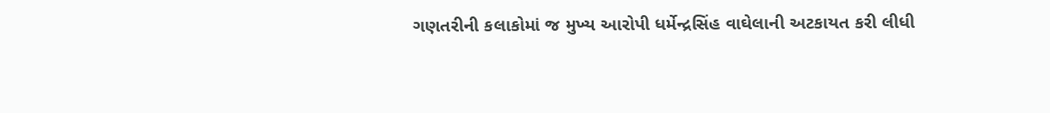ગણતરીની કલાકોમાં જ મુખ્ય આરોપી ધર્મેન્દ્રસિંહ વાઘેલાની અટકાયત કરી લીધી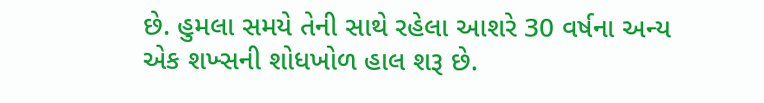છે. હુમલા સમયે તેની સાથે રહેલા આશરે 30 વર્ષના અન્ય એક શખ્સની શોધખોળ હાલ શરૂ છે.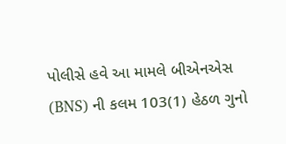પોલીસે હવે આ મામલે બીએનએસ (BNS) ની કલમ 103(1) હેઠળ ગુનો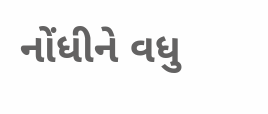નોંધીને વધુ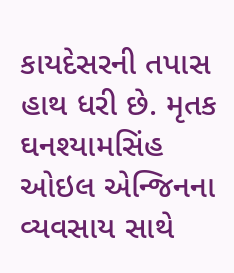કાયદેસરની તપાસ હાથ ધરી છે. મૃતક ઘનશ્યામસિંહ ઓઇલ એન્જિનના વ્યવસાય સાથે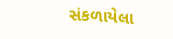સંકળાયેલા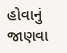હોવાનું જાણવા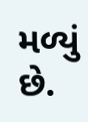મળ્યું છે.